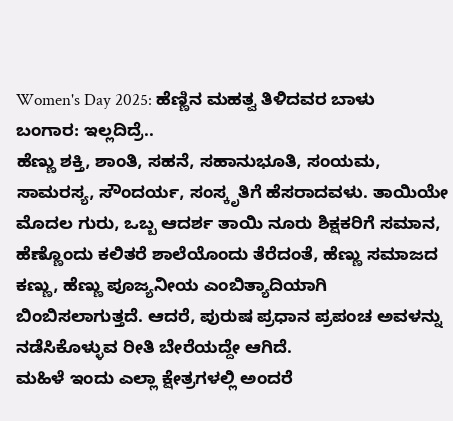Women's Day 2025: ಹೆಣ್ಣಿನ ಮಹತ್ವ ತಿಳಿದವರ ಬಾಳು ಬಂಗಾರ: ಇಲ್ಲದಿದ್ರೆ..
ಹೆಣ್ಣು ಶಕ್ತಿ, ಶಾಂತಿ, ಸಹನೆ, ಸಹಾನುಭೂತಿ, ಸಂಯಮ, ಸಾಮರಸ್ಯ, ಸೌಂದರ್ಯ, ಸಂಸ್ಕೃತಿಗೆ ಹೆಸರಾದವಳು. ತಾಯಿಯೇ ಮೊದಲ ಗುರು, ಒಬ್ಬ ಆದರ್ಶ ತಾಯಿ ನೂರು ಶಿಕ್ಷಕರಿಗೆ ಸಮಾನ, ಹೆಣ್ಣೊಂದು ಕಲಿತರೆ ಶಾಲೆಯೊಂದು ತೆರೆದಂತೆ, ಹೆಣ್ಣು ಸಮಾಜದ ಕಣ್ಣು, ಹೆಣ್ಣು ಪೂಜ್ಯನೀಯ ಎಂಬಿತ್ಯಾದಿಯಾಗಿ ಬಿಂಬಿಸಲಾಗುತ್ತದೆ. ಆದರೆ, ಪುರುಷ ಪ್ರಧಾನ ಪ್ರಪಂಚ ಅವಳನ್ನು ನಡೆಸಿಕೊಳ್ಳುವ ರೀತಿ ಬೇರೆಯದ್ದೇ ಆಗಿದೆ.
ಮಹಿಳೆ ಇಂದು ಎಲ್ಲಾ ಕ್ಷೇತ್ರಗಳಲ್ಲಿ ಅಂದರೆ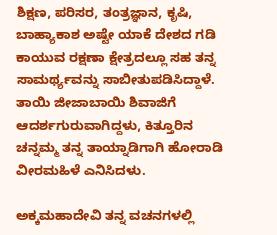ಶಿಕ್ಷಣ, ಪರಿಸರ, ತಂತ್ರಜ್ಞಾನ, ಕೃಷಿ, ಬಾಹ್ಯಾಕಾಶ ಅಷ್ಟೇ ಯಾಕೆ ದೇಶದ ಗಡಿ ಕಾಯುವ ರಕ್ಷಣಾ ಕ್ಷೇತ್ರದಲ್ಲೂ ಸಹ ತನ್ನ ಸಾಮರ್ಥ್ಯವನ್ನು ಸಾಬೀತುಪಡಿಸಿದ್ದಾಳೆ. ತಾಯಿ ಜೀಜಾಬಾಯಿ ಶಿವಾಜಿಗೆ ಆದರ್ಶಗುರುವಾಗಿದ್ದಳು, ಕಿತ್ತೂರಿನ ಚನ್ನಮ್ಮ ತನ್ನ ತಾಯ್ನಾಡಿಗಾಗಿ ಹೋರಾಡಿ ವೀರಮಹಿಳೆ ಎನಿಸಿದಳು.

ಅಕ್ಕಮಹಾದೇವಿ ತನ್ನ ವಚನಗಳಲ್ಲಿ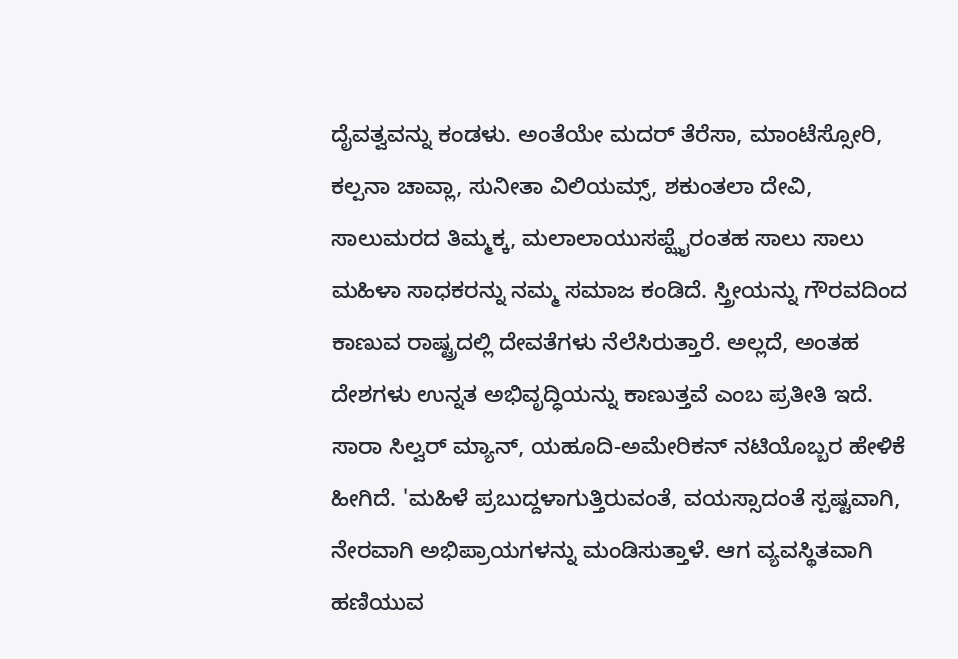ದೈವತ್ವವನ್ನು ಕಂಡಳು. ಅಂತೆಯೇ ಮದರ್ ತೆರೆಸಾ, ಮಾಂಟೆಸ್ಸೋರಿ, ಕಲ್ಪನಾ ಚಾವ್ಲಾ, ಸುನೀತಾ ವಿಲಿಯಮ್ಸ್, ಶಕುಂತಲಾ ದೇವಿ, ಸಾಲುಮರದ ತಿಮ್ಮಕ್ಕ, ಮಲಾಲಾಯುಸಪ್ಝೈರಂತಹ ಸಾಲು ಸಾಲು ಮಹಿಳಾ ಸಾಧಕರನ್ನು ನಮ್ಮ ಸಮಾಜ ಕಂಡಿದೆ. ಸ್ತ್ರೀಯನ್ನು ಗೌರವದಿಂದ ಕಾಣುವ ರಾಷ್ಟ್ರದಲ್ಲಿ ದೇವತೆಗಳು ನೆಲೆಸಿರುತ್ತಾರೆ. ಅಲ್ಲದೆ, ಅಂತಹ ದೇಶಗಳು ಉನ್ನತ ಅಭಿವೃದ್ಧಿಯನ್ನು ಕಾಣುತ್ತವೆ ಎಂಬ ಪ್ರತೀತಿ ಇದೆ.
ಸಾರಾ ಸಿಲ್ವರ್ ಮ್ಯಾನ್, ಯಹೂದಿ-ಅಮೇರಿಕನ್ ನಟಿಯೊಬ್ಬರ ಹೇಳಿಕೆ ಹೀಗಿದೆ. 'ಮಹಿಳೆ ಪ್ರಬುದ್ದಳಾಗುತ್ತಿರುವಂತೆ, ವಯಸ್ಸಾದಂತೆ ಸ್ಪಷ್ಟವಾಗಿ, ನೇರವಾಗಿ ಅಭಿಪ್ರಾಯಗಳನ್ನು ಮಂಡಿಸುತ್ತಾಳೆ. ಆಗ ವ್ಯವಸ್ಥಿತವಾಗಿ ಹಣಿಯುವ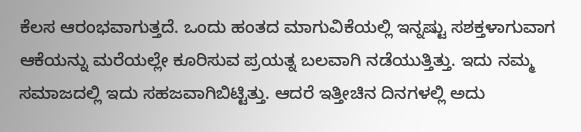ಕೆಲಸ ಆರಂಭವಾಗುತ್ತದೆ. ಒಂದು ಹಂತದ ಮಾಗುವಿಕೆಯಲ್ಲಿ ಇನ್ನಷ್ಟು ಸಶಕ್ತಳಾಗುವಾಗ ಆಕೆಯನ್ನು ಮರೆಯಲ್ಲೇ ಕೂರಿಸುವ ಪ್ರಯತ್ನ ಬಲವಾಗಿ ನಡೆಯುತ್ತಿತ್ತು. ಇದು ನಮ್ಮ ಸಮಾಜದಲ್ಲಿ ಇದು ಸಹಜವಾಗಿಬಿಟ್ಟಿತ್ತು. ಆದರೆ ಇತ್ತೀಚಿನ ದಿನಗಳಲ್ಲಿ ಅದು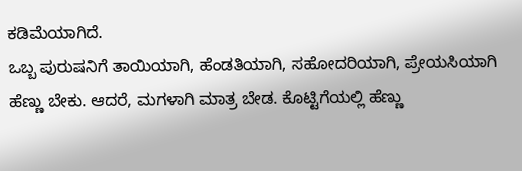ಕಡಿಮೆಯಾಗಿದೆ.
ಒಬ್ಬ ಪುರುಷನಿಗೆ ತಾಯಿಯಾಗಿ, ಹೆಂಡತಿಯಾಗಿ, ಸಹೋದರಿಯಾಗಿ, ಪ್ರೇಯಸಿಯಾಗಿ ಹೆಣ್ಣು ಬೇಕು. ಆದರೆ, ಮಗಳಾಗಿ ಮಾತ್ರ ಬೇಡ. ಕೊಟ್ಟಿಗೆಯಲ್ಲಿ ಹೆಣ್ಣು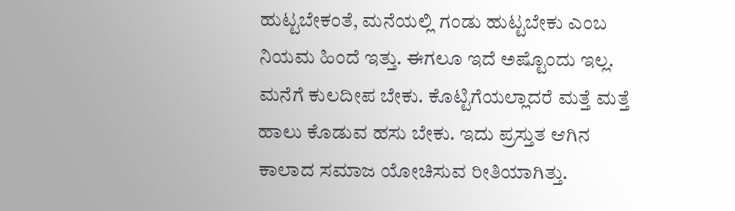ಹುಟ್ಟಬೇಕಂತೆ, ಮನೆಯಲ್ಲಿ ಗಂಡು ಹುಟ್ಟಬೇಕು ಎಂಬ ನಿಯಮ ಹಿಂದೆ ಇತ್ತು. ಈಗಲೂ ಇದೆ ಅಷ್ಟೊಂದು ಇಲ್ಲ. ಮನೆಗೆ ಕುಲದೀಪ ಬೇಕು. ಕೊಟ್ಟಿಗೆಯಲ್ಲಾದರೆ ಮತ್ತೆ ಮತ್ತೆ ಹಾಲು ಕೊಡುವ ಹಸು ಬೇಕು. ಇದು ಪ್ರಸ್ತುತ ಆಗಿನ ಕಾಲಾದ ಸಮಾಜ ಯೋಚಿಸುವ ರೀತಿಯಾಗಿತ್ತು.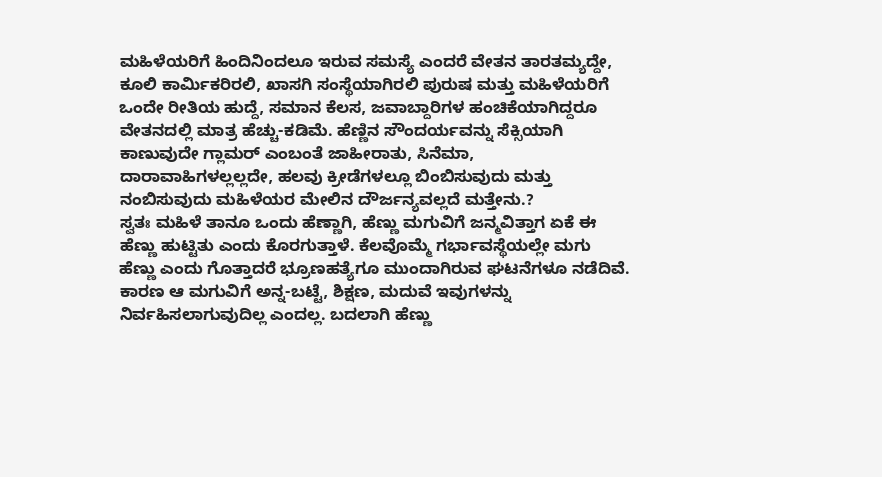ಮಹಿಳೆಯರಿಗೆ ಹಿಂದಿನಿಂದಲೂ ಇರುವ ಸಮಸ್ಯೆ ಎಂದರೆ ವೇತನ ತಾರತಮ್ಯದ್ದೇ, ಕೂಲಿ ಕಾರ್ಮಿಕರಿರಲಿ, ಖಾಸಗಿ ಸಂಸ್ಥೆಯಾಗಿರಲಿ ಪುರುಷ ಮತ್ತು ಮಹಿಳೆಯರಿಗೆ ಒಂದೇ ರೀತಿಯ ಹುದ್ದೆ, ಸಮಾನ ಕೆಲಸ, ಜವಾಬ್ದಾರಿಗಳ ಹಂಚಿಕೆಯಾಗಿದ್ದರೂ ವೇತನದಲ್ಲಿ ಮಾತ್ರ ಹೆಚ್ಚು-ಕಡಿಮೆ. ಹೆಣ್ಣಿನ ಸೌಂದರ್ಯವನ್ನು ಸೆಕ್ಸಿಯಾಗಿ ಕಾಣುವುದೇ ಗ್ಲಾಮರ್ ಎಂಬಂತೆ ಜಾಹೀರಾತು, ಸಿನೆಮಾ, ದಾರಾವಾಹಿಗಳಲ್ಲಲ್ಲದೇ, ಹಲವು ಕ್ರೀಡೆಗಳಲ್ಲೂ ಬಿಂಬಿಸುವುದು ಮತ್ತು ನಂಬಿಸುವುದು ಮಹಿಳೆಯರ ಮೇಲಿನ ದೌರ್ಜನ್ಯವಲ್ಲದೆ ಮತ್ತೇನು.?
ಸ್ವತಃ ಮಹಿಳೆ ತಾನೂ ಒಂದು ಹೆಣ್ಣಾಗಿ, ಹೆಣ್ಣು ಮಗುವಿಗೆ ಜನ್ಮವಿತ್ತಾಗ ಏಕೆ ಈ ಹೆಣ್ಣು ಹುಟ್ಟಿತು ಎಂದು ಕೊರಗುತ್ತಾಳೆ. ಕೆಲವೊಮ್ಮೆ ಗರ್ಭಾವಸ್ಥೆಯಲ್ಲೇ ಮಗು ಹೆಣ್ಣು ಎಂದು ಗೊತ್ತಾದರೆ ಭ್ರೂಣಹತ್ಯೆಗೂ ಮುಂದಾಗಿರುವ ಘಟನೆಗಳೂ ನಡೆದಿವೆ. ಕಾರಣ ಆ ಮಗುವಿಗೆ ಅನ್ನ-ಬಟ್ಟೆ, ಶಿಕ್ಷಣ, ಮದುವೆ ಇವುಗಳನ್ನು ನಿರ್ವಹಿಸಲಾಗುವುದಿಲ್ಲ ಎಂದಲ್ಲ. ಬದಲಾಗಿ ಹೆಣ್ಣು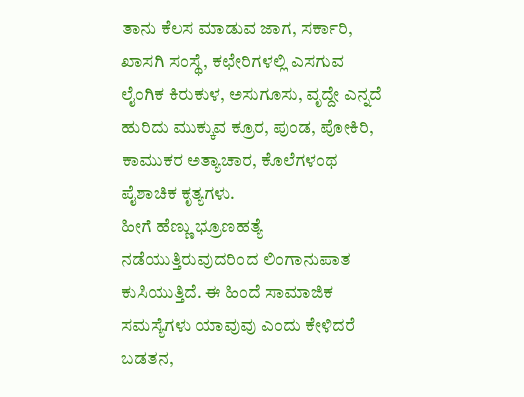ತಾನು ಕೆಲಸ ಮಾಡುವ ಜಾಗ, ಸರ್ಕಾರಿ, ಖಾಸಗಿ ಸಂಸ್ಥೆ, ಕಛೇರಿಗಳಲ್ಲಿ ಎಸಗುವ ಲೈಂಗಿಕ ಕಿರುಕುಳ, ಅಸುಗೂಸು, ವೃದ್ದೇ ಎನ್ನದೆ ಹುರಿದು ಮುಕ್ಕುವ ಕ್ರೂರ, ಪುಂಡ, ಪೋಕಿರಿ, ಕಾಮುಕರ ಅತ್ಯಾಚಾರ, ಕೊಲೆಗಳಂಥ ಪೈಶಾಚಿಕ ಕೃತ್ಯಗಳು.
ಹೀಗೆ ಹೆಣ್ಣು ಭ್ರೂಣಹತ್ಯೆ ನಡೆಯುತ್ತಿರುವುದರಿಂದ ಲಿಂಗಾನುಪಾತ ಕುಸಿಯುತ್ತಿದೆ. ಈ ಹಿಂದೆ ಸಾಮಾಜಿಕ ಸಮಸ್ಯೆಗಳು ಯಾವುವು ಎಂದು ಕೇಳಿದರೆ ಬಡತನ,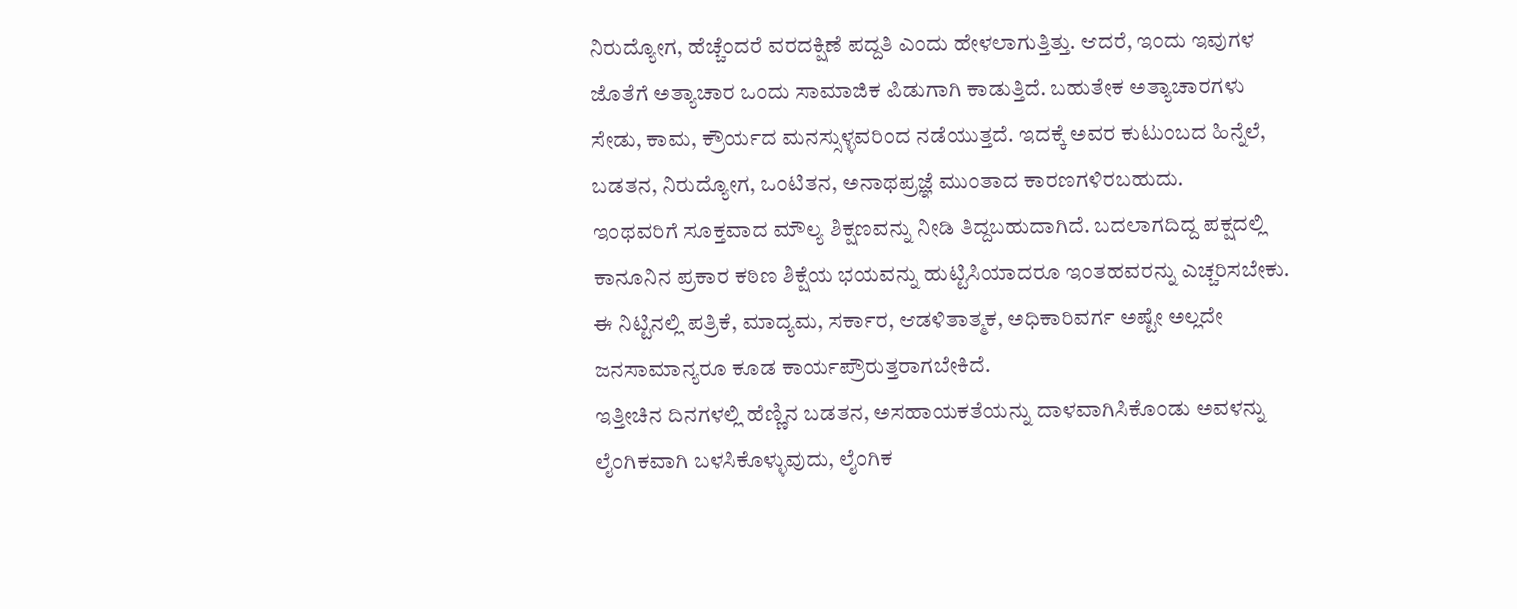ನಿರುದ್ಯೋಗ, ಹೆಚ್ಚೆಂದರೆ ವರದಕ್ಷಿಣೆ ಪದ್ದತಿ ಎಂದು ಹೇಳಲಾಗುತ್ತಿತ್ತು. ಆದರೆ, ಇಂದು ಇವುಗಳ ಜೊತೆಗೆ ಅತ್ಯಾಚಾರ ಒಂದು ಸಾಮಾಜಿಕ ಪಿಡುಗಾಗಿ ಕಾಡುತ್ತಿದೆ. ಬಹುತೇಕ ಅತ್ಯಾಚಾರಗಳು ಸೇಡು, ಕಾಮ, ಕ್ರೌರ್ಯದ ಮನಸ್ಸುಳ್ಳವರಿಂದ ನಡೆಯುತ್ತದೆ. ಇದಕ್ಕೆ ಅವರ ಕುಟುಂಬದ ಹಿನ್ನೆಲೆ, ಬಡತನ, ನಿರುದ್ಯೋಗ, ಒಂಟಿತನ, ಅನಾಥಪ್ರಜ್ಞೆ ಮುಂತಾದ ಕಾರಣಗಳಿರಬಹುದು.
ಇಂಥವರಿಗೆ ಸೂಕ್ತವಾದ ಮೌಲ್ಯ ಶಿಕ್ಷಣವನ್ನು ನೀಡಿ ತಿದ್ದಬಹುದಾಗಿದೆ. ಬದಲಾಗದಿದ್ದ ಪಕ್ಷದಲ್ಲಿ ಕಾನೂನಿನ ಪ್ರಕಾರ ಕಠಿಣ ಶಿಕ್ಷೆಯ ಭಯವನ್ನು ಹುಟ್ಟಿಸಿಯಾದರೂ ಇಂತಹವರನ್ನು ಎಚ್ಚರಿಸಬೇಕು. ಈ ನಿಟ್ಟಿನಲ್ಲಿ ಪತ್ರಿಕೆ, ಮಾದ್ಯಮ, ಸರ್ಕಾರ, ಆಡಳಿತಾತ್ಮಕ, ಅಧಿಕಾರಿವರ್ಗ ಅಷ್ಟೇ ಅಲ್ಲದೇ ಜನಸಾಮಾನ್ಯರೂ ಕೂಡ ಕಾರ್ಯಪ್ರೌರುತ್ತರಾಗಬೇಕಿದೆ.
ಇತ್ತೀಚಿನ ದಿನಗಳಲ್ಲಿ ಹೆಣ್ಣಿನ ಬಡತನ, ಅಸಹಾಯಕತೆಯನ್ನು ದಾಳವಾಗಿಸಿಕೊಂಡು ಅವಳನ್ನು ಲೈಂಗಿಕವಾಗಿ ಬಳಸಿಕೊಳ್ಳುವುದು, ಲೈಂಗಿಕ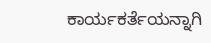ಕಾರ್ಯಕರ್ತೆಯನ್ನಾಗಿ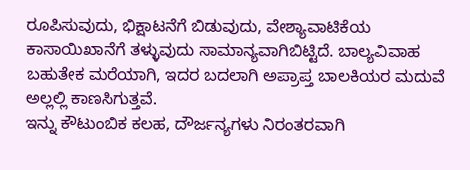ರೂಪಿಸುವುದು, ಭಿಕ್ಷಾಟನೆಗೆ ಬಿಡುವುದು, ವೇಶ್ಯಾವಾಟಿಕೆಯ ಕಾಸಾಯಿಖಾನೆಗೆ ತಳ್ಳುವುದು ಸಾಮಾನ್ಯವಾಗಿಬಿಟ್ಟಿದೆ. ಬಾಲ್ಯವಿವಾಹ ಬಹುತೇಕ ಮರೆಯಾಗಿ, ಇದರ ಬದಲಾಗಿ ಅಪ್ರಾಪ್ತ ಬಾಲಕಿಯರ ಮದುವೆ ಅಲ್ಲಲ್ಲಿ ಕಾಣಸಿಗುತ್ತವೆ.
ಇನ್ನು ಕೌಟುಂಬಿಕ ಕಲಹ, ದೌರ್ಜನ್ಯಗಳು ನಿರಂತರವಾಗಿ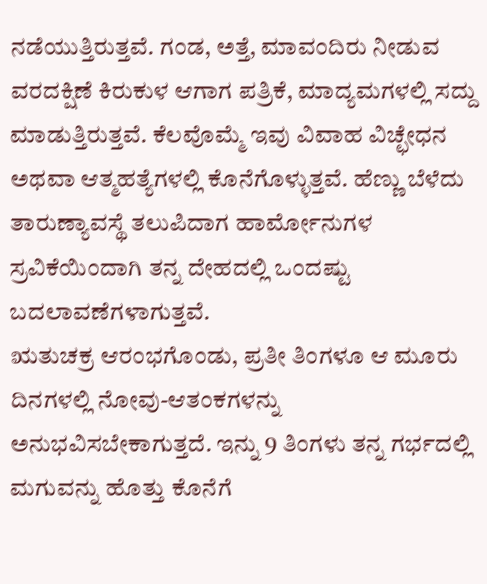ನಡೆಯುತ್ತಿರುತ್ತವೆ. ಗಂಡ, ಅತ್ತೆ, ಮಾವಂದಿರು ನೀಡುವ ವರದಕ್ಷಿಣೆ ಕಿರುಕುಳ ಆಗಾಗ ಪತ್ರಿಕೆ, ಮಾದ್ಯಮಗಳಲ್ಲಿ ಸದ್ದು ಮಾಡುತ್ತಿರುತ್ತವೆ. ಕೆಲವೊಮ್ಮೆ ಇವು ವಿವಾಹ ವಿಚ್ಛೇಧನ ಅಥವಾ ಆತ್ಮಹತ್ಯೆಗಳಲ್ಲಿ ಕೊನೆಗೊಳ್ಳುತ್ತವೆ. ಹೆಣ್ಣು ಬೆಳೆದು ತಾರುಣ್ಯಾವಸ್ಥೆ ತಲುಪಿದಾಗ ಹಾರ್ಮೋನುಗಳ ಸ್ರವಿಕೆಯಿಂದಾಗಿ ತನ್ನ ದೇಹದಲ್ಲಿ ಒಂದಷ್ಟು ಬದಲಾವಣೆಗಳಾಗುತ್ತವೆ.
ಋತುಚಕ್ರ ಆರಂಭಗೊಂಡು, ಪ್ರತೀ ತಿಂಗಳೂ ಆ ಮೂರು ದಿನಗಳಲ್ಲಿ ನೋವು-ಆತಂಕಗಳನ್ನು ಅನುಭವಿಸಬೇಕಾಗುತ್ತದೆ. ಇನ್ನು 9 ತಿಂಗಳು ತನ್ನ ಗರ್ಭದಲ್ಲಿ ಮಗುವನ್ನು ಹೊತ್ತು ಕೊನೆಗೆ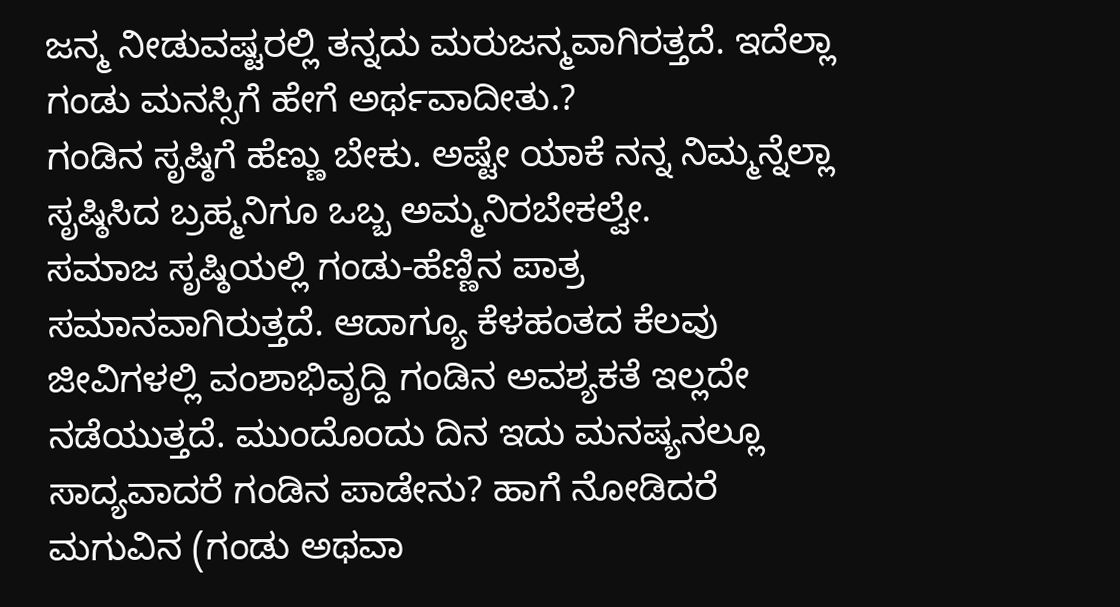ಜನ್ಮ ನೀಡುವಷ್ಟರಲ್ಲಿ ತನ್ನದು ಮರುಜನ್ಮವಾಗಿರತ್ತದೆ. ಇದೆಲ್ಲಾ ಗಂಡು ಮನಸ್ಸಿಗೆ ಹೇಗೆ ಅರ್ಥವಾದೀತು.?
ಗಂಡಿನ ಸೃಷ್ಠಿಗೆ ಹೆಣ್ಣು ಬೇಕು. ಅಷ್ಟೇ ಯಾಕೆ ನನ್ನ ನಿಮ್ಮನ್ನೆಲ್ಲಾ ಸೃಷ್ಠಿಸಿದ ಬ್ರಹ್ಮನಿಗೂ ಒಬ್ಬ ಅಮ್ಮನಿರಬೇಕಲ್ವೇ.
ಸಮಾಜ ಸೃಷ್ಠಿಯಲ್ಲಿ ಗಂಡು-ಹೆಣ್ಣಿನ ಪಾತ್ರ ಸಮಾನವಾಗಿರುತ್ತದೆ. ಆದಾಗ್ಯೂ ಕೆಳಹಂತದ ಕೆಲವು ಜೀವಿಗಳಲ್ಲಿ ವಂಶಾಭಿವೃದ್ದಿ ಗಂಡಿನ ಅವಶ್ಯಕತೆ ಇಲ್ಲದೇ ನಡೆಯುತ್ತದೆ. ಮುಂದೊಂದು ದಿನ ಇದು ಮನಷ್ಯನಲ್ಲೂ ಸಾದ್ಯವಾದರೆ ಗಂಡಿನ ಪಾಡೇನು? ಹಾಗೆ ನೋಡಿದರೆ ಮಗುವಿನ (ಗಂಡು ಅಥವಾ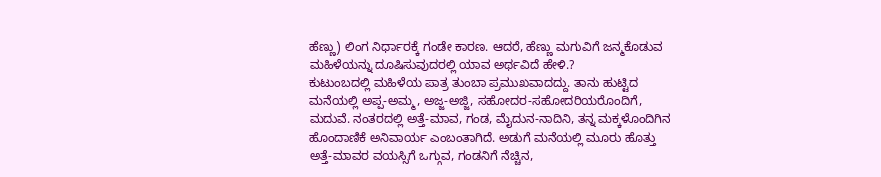ಹೆಣ್ಣು) ಲಿಂಗ ನಿರ್ಧಾರಕ್ಕೆ ಗಂಡೇ ಕಾರಣ. ಆದರೆ, ಹೆಣ್ಣು ಮಗುವಿಗೆ ಜನ್ಮಕೊಡುವ ಮಹಿಳೆಯನ್ನು ದೂಷಿಸುವುದರಲ್ಲಿ ಯಾವ ಅರ್ಥವಿದೆ ಹೇಳಿ.?
ಕುಟುಂಬದಲ್ಲಿ ಮಹಿಳೆಯ ಪಾತ್ರ ತುಂಬಾ ಪ್ರಮುಖವಾದದ್ದು. ತಾನು ಹುಟ್ಟಿದ ಮನೆಯಲ್ಲಿ ಅಪ್ಪ-ಅಮ್ಮ, ಅಜ್ಜ-ಅಜ್ಜಿ, ಸಹೋದರ-ಸಹೋದರಿಯರೊಂದಿಗೆ, ಮದುವೆ. ನಂತರದಲ್ಲಿ ಅತ್ತೆ-ಮಾವ, ಗಂಡ, ಮೈದುನ-ನಾದಿನಿ, ತನ್ನ ಮಕ್ಕಳೊಂದಿಗಿನ ಹೊಂದಾಣಿಕೆ ಅನಿವಾರ್ಯ ಎಂಬಂತಾಗಿದೆ. ಅಡುಗೆ ಮನೆಯಲ್ಲಿ ಮೂರು ಹೊತ್ತು ಅತ್ತೆ-ಮಾವರ ವಯಸ್ಸಿಗೆ ಒಗ್ಗುವ, ಗಂಡನಿಗೆ ನೆಚ್ಚಿನ,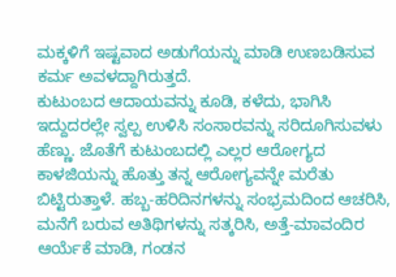ಮಕ್ಕಳಿಗೆ ಇಷ್ಟವಾದ ಅಡುಗೆಯನ್ನು ಮಾಡಿ ಉಣಬಡಿಸುವ ಕರ್ಮ ಅವಳದ್ದಾಗಿರುತ್ತದೆ.
ಕುಟುಂಬದ ಆದಾಯವನ್ನು ಕೂಡಿ, ಕಳೆದು, ಭಾಗಿಸಿ ಇದ್ದುದರಲ್ಲೇ ಸ್ವಲ್ಪ ಉಳಿಸಿ ಸಂಸಾರವನ್ನು ಸರಿದೂಗಿಸುವಳು ಹೆಣ್ಣು. ಜೊತೆಗೆ ಕುಟುಂಬದಲ್ಲಿ ಎಲ್ಲರ ಆರೋಗ್ಯದ ಕಾಳಜಿಯನ್ನು ಹೊತ್ತು ತನ್ನ ಆರೋಗ್ಯವನ್ನೇ ಮರೆತು ಬಿಟ್ಟಿರುತ್ತಾಳೆ. ಹಬ್ಬ-ಹರಿದಿನಗಳನ್ನು ಸಂಭ್ರಮದಿಂದ ಆಚರಿಸಿ, ಮನೆಗೆ ಬರುವ ಅತಿಥಿಗಳನ್ನು ಸತ್ಕರಿಸಿ, ಅತ್ತೆ-ಮಾವಂದಿರ ಆರ್ಯೆಕೆ ಮಾಡಿ, ಗಂಡನ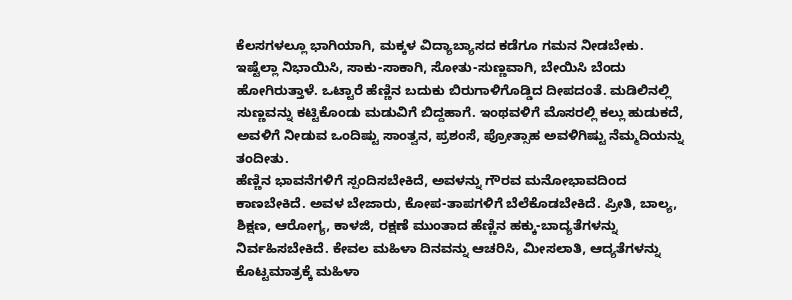ಕೆಲಸಗಳಲ್ಲೂ ಭಾಗಿಯಾಗಿ, ಮಕ್ಕಳ ವಿದ್ಯಾಬ್ಯಾಸದ ಕಡೆಗೂ ಗಮನ ನೀಡಬೇಕು.
ಇಷ್ಟೆಲ್ಲಾ ನಿಭಾಯಿಸಿ, ಸಾಕು-ಸಾಕಾಗಿ, ಸೋತು-ಸುಣ್ಣವಾಗಿ, ಬೇಯಿಸಿ ಬೆಂದು ಹೋಗಿರುತ್ತಾಳೆ. ಒಟ್ಟಾರೆ ಹೆಣ್ಣಿನ ಬದುಕು ಬಿರುಗಾಳಿಗೊಡ್ಡಿದ ದೀಪದಂತೆ. ಮಡಿಲಿನಲ್ಲಿ ಸುಣ್ಣವನ್ನು ಕಟ್ಟಿಕೊಂಡು ಮಡುವಿಗೆ ಬಿದ್ದಹಾಗೆ. ಇಂಥವಳಿಗೆ ಮೊಸರಲ್ಲಿ ಕಲ್ಲು ಹುಡುಕದೆ, ಅವಳಿಗೆ ನೀಡುವ ಒಂದಿಷ್ಟು ಸಾಂತ್ವನ, ಪ್ರಶಂಸೆ, ಪ್ರೋತ್ಸಾಹ ಅವಳಿಗಿಷ್ಟು ನೆಮ್ಮದಿಯನ್ನು ತಂದೀತು.
ಹೆಣ್ಣಿನ ಭಾವನೆಗಳಿಗೆ ಸ್ಪಂದಿಸಬೇಕಿದೆ, ಅವಳನ್ನು ಗೌರವ ಮನೋಭಾವದಿಂದ ಕಾಣಬೇಕಿದೆ. ಅವಳ ಬೇಜಾರು, ಕೋಪ-ತಾಪಗಳಿಗೆ ಬೆಲೆಕೊಡಬೇಕಿದೆ. ಪ್ರೀತಿ, ಬಾಲ್ಯ, ಶಿಕ್ಷಣ, ಆರೋಗ್ಯ, ಕಾಳಜಿ, ರಕ್ಷಣೆ ಮುಂತಾದ ಹೆಣ್ಣಿನ ಹಕ್ಕು-ಬಾದ್ಯತೆಗಳನ್ನು ನಿರ್ವಹಿಸಬೇಕಿದೆ. ಕೇವಲ ಮಹಿಳಾ ದಿನವನ್ನು ಆಚರಿಸಿ, ಮೀಸಲಾತಿ, ಆದ್ಯತೆಗಳನ್ನು ಕೊಟ್ಟಮಾತ್ರಕ್ಕೆ ಮಹಿಳಾ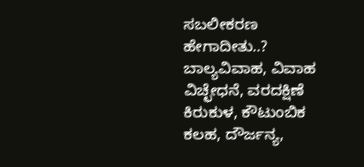ಸಬಲೀಕರಣ ಹೇಗಾದೀತು..?
ಬಾಲ್ಯವಿವಾಹ, ವಿವಾಹ ವಿಚ್ಛೇಧನೆ, ವರದಕ್ಷಿಣೆ ಕಿರುಕುಳ, ಕೌಟುಂಬಿಕ ಕಲಹ, ದೌರ್ಜನ್ಯ,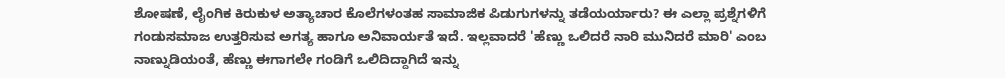ಶೋಷಣೆ, ಲೈಂಗಿಕ ಕಿರುಕುಳ ಅತ್ಯಾಚಾರ ಕೊಲೆಗಳಂತಹ ಸಾಮಾಜಿಕ ಪಿಡುಗುಗಳನ್ನು ತಡೆಯರ್ಯಾರು? ಈ ಎಲ್ಲಾ ಪ್ರಶ್ನೆಗಳಿಗೆ ಗಂಡುಸಮಾಜ ಉತ್ತರಿಸುವ ಅಗತ್ಯ ಹಾಗೂ ಅನಿವಾರ್ಯತೆ ಇದೆ. ಇಲ್ಲವಾದರೆ 'ಹೆಣ್ಣು ಒಲಿದರೆ ನಾರಿ ಮುನಿದರೆ ಮಾರಿ' ಎಂಬ ನಾಣ್ನುಡಿಯಂತೆ, ಹೆಣ್ಣು ಈಗಾಗಲೇ ಗಂಡಿಗೆ ಒಲಿದಿದ್ದಾಗಿದೆ ಇನ್ನು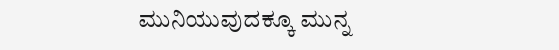ಮುನಿಯುವುದಕ್ಕೂ ಮುನ್ನ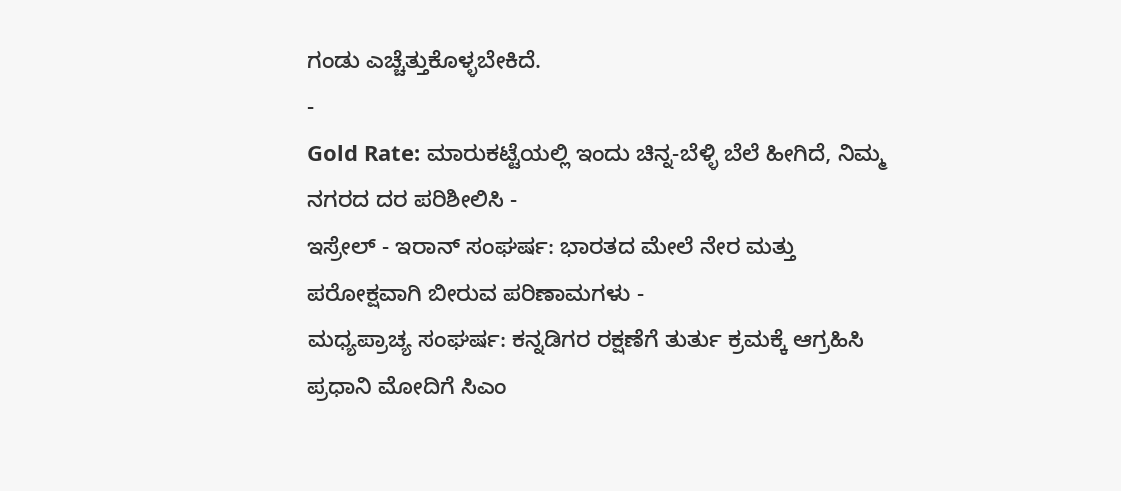ಗಂಡು ಎಚ್ಚೆತ್ತುಕೊಳ್ಳಬೇಕಿದೆ.
-
Gold Rate: ಮಾರುಕಟ್ಟೆಯಲ್ಲಿ ಇಂದು ಚಿನ್ನ-ಬೆಳ್ಳಿ ಬೆಲೆ ಹೀಗಿದೆ, ನಿಮ್ಮ ನಗರದ ದರ ಪರಿಶೀಲಿಸಿ -
ಇಸ್ರೇಲ್ - ಇರಾನ್ ಸಂಘರ್ಷ: ಭಾರತದ ಮೇಲೆ ನೇರ ಮತ್ತು ಪರೋಕ್ಷವಾಗಿ ಬೀರುವ ಪರಿಣಾಮಗಳು -
ಮಧ್ಯಪ್ರಾಚ್ಯ ಸಂಘರ್ಷ: ಕನ್ನಡಿಗರ ರಕ್ಷಣೆಗೆ ತುರ್ತು ಕ್ರಮಕ್ಕೆ ಆಗ್ರಹಿಸಿ ಪ್ರಧಾನಿ ಮೋದಿಗೆ ಸಿಎಂ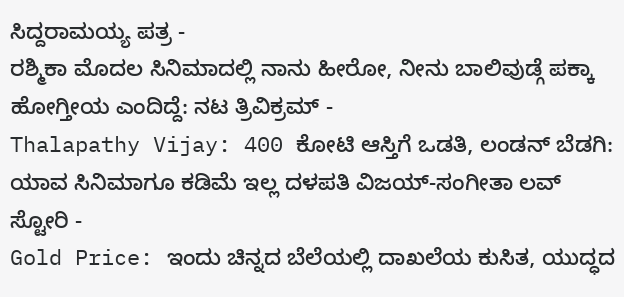ಸಿದ್ದರಾಮಯ್ಯ ಪತ್ರ -
ರಶ್ಮಿಕಾ ಮೊದಲ ಸಿನಿಮಾದಲ್ಲಿ ನಾನು ಹೀರೋ, ನೀನು ಬಾಲಿವುಡ್ಗೆ ಪಕ್ಕಾ ಹೋಗ್ತೀಯ ಎಂದಿದ್ದೆ: ನಟ ತ್ರಿವಿಕ್ರಮ್ -
Thalapathy Vijay: 400 ಕೋಟಿ ಆಸ್ತಿಗೆ ಒಡತಿ, ಲಂಡನ್ ಬೆಡಗಿ: ಯಾವ ಸಿನಿಮಾಗೂ ಕಡಿಮೆ ಇಲ್ಲ ದಳಪತಿ ವಿಜಯ್-ಸಂಗೀತಾ ಲವ್ ಸ್ಟೋರಿ -
Gold Price: ಇಂದು ಚಿನ್ನದ ಬೆಲೆಯಲ್ಲಿ ದಾಖಲೆಯ ಕುಸಿತ, ಯುದ್ಧದ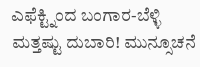ಎಫೆಕ್ಟ್ನಿಂದ ಬಂಗಾರ-ಬೆಳ್ಳಿ ಮತ್ತಷ್ಟು ದುಬಾರಿ! ಮುನ್ಸೂಚನೆ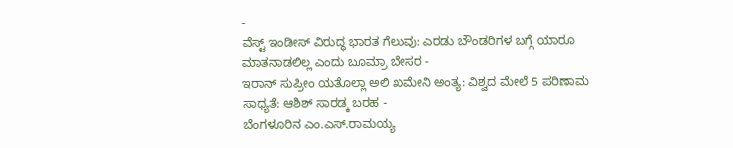-
ವೆಸ್ಟ್ ಇಂಡೀಸ್ ವಿರುದ್ಧ ಭಾರತ ಗೆಲುವು: ಎರಡು ಬೌಂಡರಿಗಳ ಬಗ್ಗೆ ಯಾರೂ ಮಾತನಾಡಲಿಲ್ಲ ಎಂದು ಬೂಮ್ರಾ ಬೇಸರ -
ಇರಾನ್ ಸುಪ್ರೀಂ ಯತೊಲ್ಲಾ ಅಲಿ ಖಮೇನಿ ಅಂತ್ಯ: ವಿಶ್ವದ ಮೇಲೆ 5 ಪರಿಣಾಮ ಸಾಧ್ಯತೆ: ಆಶಿಶ್ ಸಾರಡ್ಕ ಬರಹ -
ಬೆಂಗಳೂರಿನ ಎಂ.ಎಸ್.ರಾಮಯ್ಯ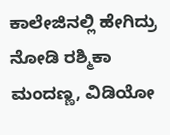ಕಾಲೇಜಿನಲ್ಲಿ ಹೇಗಿದ್ರು ನೋಡಿ ರಶ್ಮಿಕಾ ಮಂದಣ್ಣ, ವಿಡಿಯೋ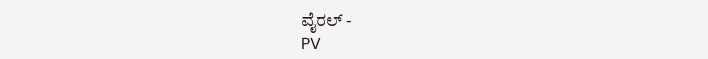ವೈರಲ್ -
PV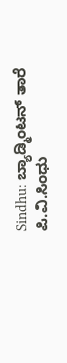Sindhu: ಬ್ಯಾಡ್ಮಿಂಟನ್ ತಾರೆ ಪಿ.ವಿ.ಸಿಂಧು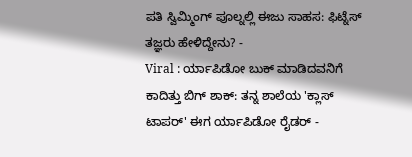ಪತಿ ಸ್ವಿಮ್ಮಿಂಗ್ ಪೂಲ್ನಲ್ಲಿ ಈಜು ಸಾಹಸ: ಫಿಟ್ನೆಸ್ ತಜ್ಞರು ಹೇಳಿದ್ದೇನು? -
Viral : ರ್ಯಾಪಿಡೋ ಬುಕ್ ಮಾಡಿದವನಿಗೆ ಕಾದಿತ್ತು ಬಿಗ್ ಶಾಕ್: ತನ್ನ ಶಾಲೆಯ 'ಕ್ಲಾಸ್ ಟಾಪರ್' ಈಗ ರ್ಯಾಪಿಡೋ ರೈಡರ್ -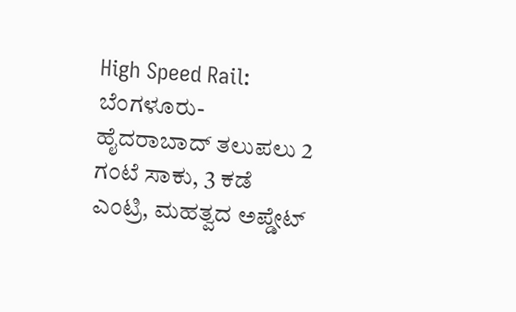High Speed Rail: ಬೆಂಗಳೂರು-ಹೈದರಾಬಾದ್ ತಲುಪಲು 2 ಗಂಟೆ ಸಾಕು, 3 ಕಡೆ ಎಂಟ್ರಿ, ಮಹತ್ವದ ಅಪ್ಡೇಟ್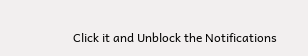Click it and Unblock the Notifications